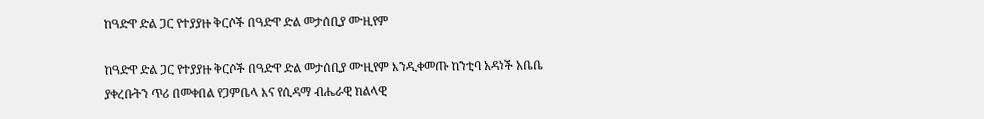ከዓድዋ ድል ጋር የተያያዙ ቅርሶች በዓድዋ ድል መታሰቢያ ሙዚየም

ከዓድዋ ድል ጋር የተያያዙ ቅርሶች በዓድዋ ድል መታሰቢያ ሙዚየም እንዲቀመጡ ከንቲባ አዳነች አቤቤ ያቀረቡትን ጥሪ በመቀበል የጋምቤላ እና የሲዳማ ብሔራዊ ክልላዊ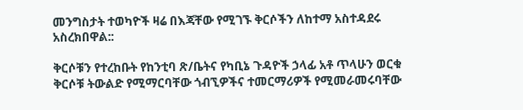መንግስታት ተወካዮች ዛሬ በእጃቸው የሚገኙ ቅርሶችን ለከተማ አስተዳደሩ አስረክበዋል::

ቅርሶቹን የተረከቡት የከንቲባ ጽ/ቤትና የካቢኔ ጉዳዮች ኃላፊ አቶ ጥላሁን ወርቁ ቅርሶቹ ትውልድ የሚማርባቸው ጎብኚዎችና ተመርማሪዎች የሚመራመሩባቸው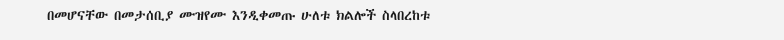በመሆናቸው በመታሰቢያ ሙዝየሙ እንዲቀመጡ ሁለቱ ክልሎች ስላበረከቱ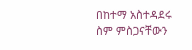በከተማ አስተዳደሩ ስም ምስጋናቸውን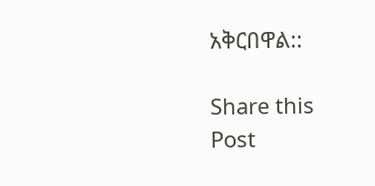አቅርበዋል::

Share this Post